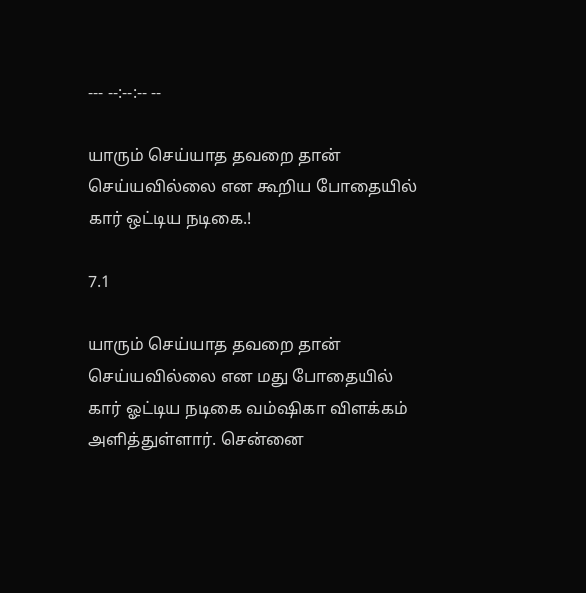--- --:--:-- --

யாரும் செய்யாத தவறை தான் செய்யவில்லை என கூறிய போதையில் கார் ஒட்டிய நடிகை.!

7.1

யாரும் செய்யாத தவறை தான் செய்யவில்லை என மது போதையில் கார் ஓட்டிய நடிகை வம்ஷிகா விளக்கம் அளித்துள்ளார். சென்னை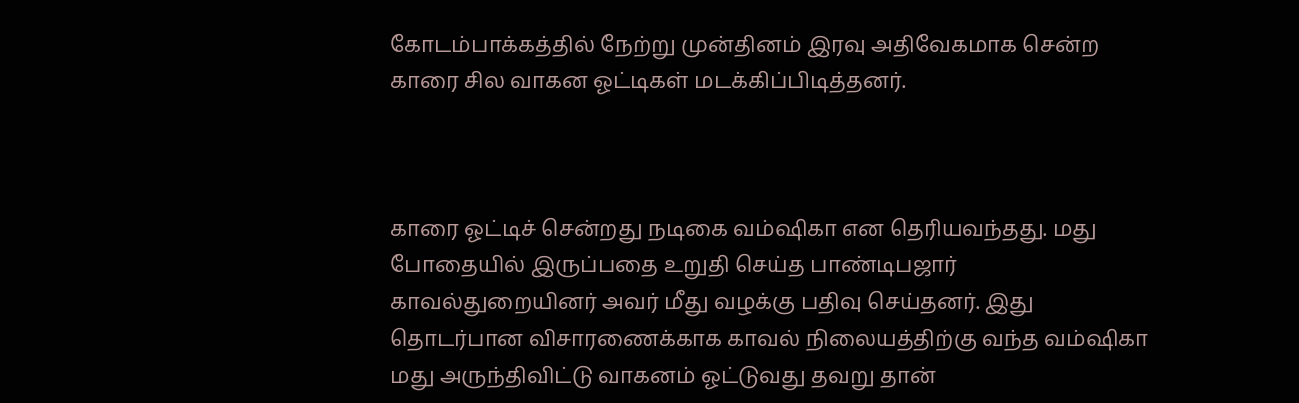கோடம்பாக்கத்தில் நேற்று முன்தினம் இரவு அதிவேகமாக சென்ற காரை சில வாகன ஓட்டிகள் மடக்கிப்பிடித்தனர்.



காரை ஓட்டிச் சென்றது நடிகை வம்ஷிகா என தெரியவந்தது. மது போதையில் இருப்பதை உறுதி செய்த பாண்டிபஜார் காவல்துறையினர் அவர் மீது வழக்கு பதிவு செய்தனர். இது தொடர்பான விசாரணைக்காக காவல் நிலையத்திற்கு வந்த வம்ஷிகா மது அருந்திவிட்டு வாகனம் ஓட்டுவது தவறு தான்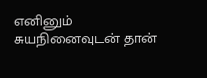எனினும் சுயநினைவுடன் தான்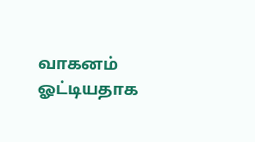வாகனம் ஓட்டியதாக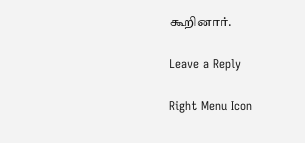கூறினார்.

Leave a Reply

Right Menu Icon